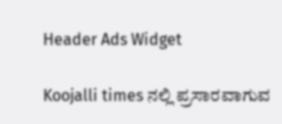Header Ads Widget

Koojalli times ನಲ್ಲಿ ಪ್ರಸಾರವಾಗುವ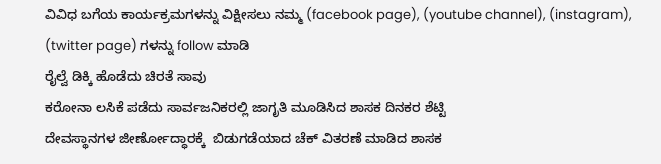ವಿವಿಧ ಬಗೆಯ ಕಾರ್ಯಕ್ರಮಗಳನ್ನು ವಿಕ್ಷೀಸಲು ನಮ್ಮ (facebook page), (youtube channel), (instagram), (twitter page) ಗಳನ್ನು follow ಮಾಡಿ
ರೈಲ್ವೆ ಡಿಕ್ಕಿ ಹೊಡೆದು ಚಿರತೆ ಸಾವು
ಕರೋನಾ ಲಸಿಕೆ ಪಡೆದು ಸಾರ್ವಜನಿಕರಲ್ಲಿ ಜಾಗೃತಿ ಮೂಡಿಸಿದ ಶಾಸಕ ದಿನಕರ ಶೆಟ್ಟಿ
ದೇವಸ್ಥಾನಗಳ ಜೀರ್ಣೋದ್ಧಾರಕ್ಕೆ  ಬಿಡುಗಡೆಯಾದ ಚೆಕ್ ವಿತರಣೆ ಮಾಡಿದ ಶಾಸಕ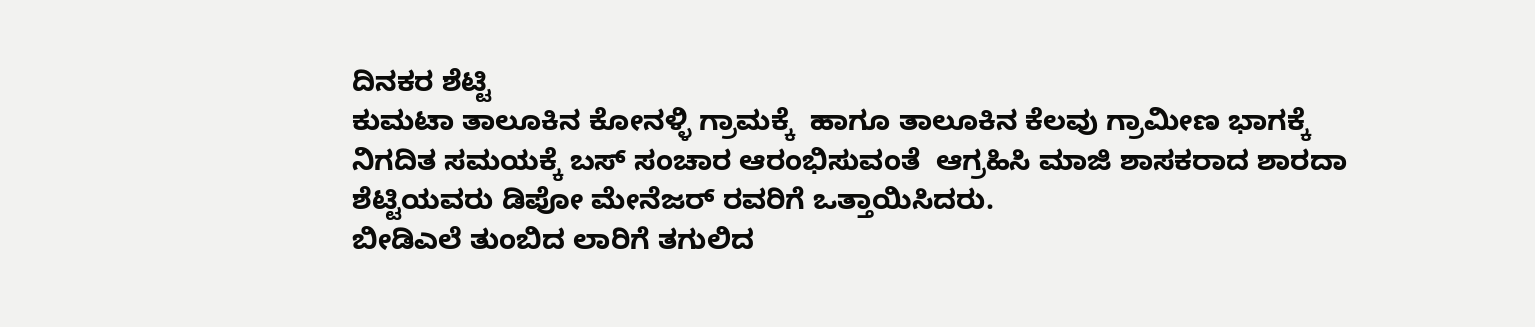ದಿನಕರ ಶೆಟ್ಟಿ
ಕುಮಟಾ ತಾಲೂಕಿನ ಕೋನಳ್ಳಿ ಗ್ರಾಮಕ್ಕೆ  ಹಾಗೂ ತಾಲೂಕಿನ ಕೆಲವು ಗ್ರಾಮೀಣ ಭಾಗಕ್ಕೆ ನಿಗದಿತ ಸಮಯಕ್ಕೆ ಬಸ್ ಸಂಚಾರ ಆರಂಭಿಸುವಂತೆ  ಆಗ್ರಹಿಸಿ ಮಾಜಿ ಶಾಸಕರಾದ ಶಾರದಾ ಶೆಟ್ಟಿಯವರು ಡಿಪೋ ಮೇನೆಜರ್ ರವರಿಗೆ ಒತ್ತಾಯಿಸಿದರು.
ಬೀಡಿಎಲೆ ತುಂಬಿದ ಲಾರಿಗೆ ತಗುಲಿದ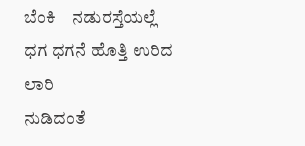ಬೆಂಕಿ    ನಡುರಸ್ತೆಯಲ್ಲೆ  ಧಗ ಧಗನೆ ಹೊತ್ತಿ ಉರಿದ ಲಾರಿ
ನುಡಿದಂತೆ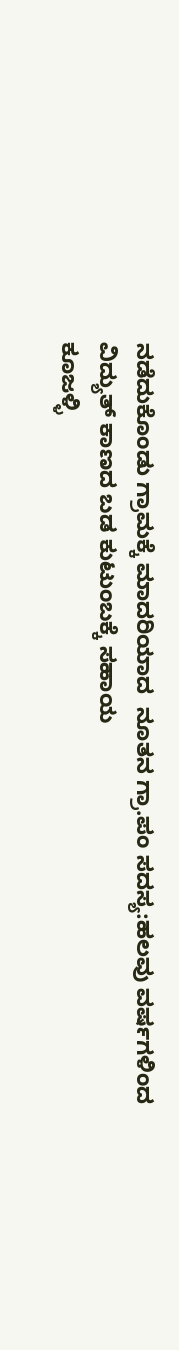ನಡೆದುಕೊಂಡು ಗ್ರಾಮಕ್ಕೆ ಮಾದರಿಯಾದ  ನೂತನ ಗ್ರಾ.ಪಂ ಸದಸ್ಯ:ಹಲವು ವರ್ಷಗಳಿಂದ ವಿದ್ಯುತ್ ಕಾಣದ ಬಡ ಕುಟುಂಬಕ್ಕೆ ಸಹಾಯ
ಕೂಜಳ್ಳಿ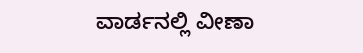ವಾರ್ಡನಲ್ಲಿ ವೀಣಾ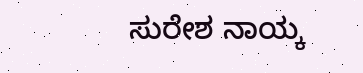ಸುರೇಶ ನಾಯ್ಕ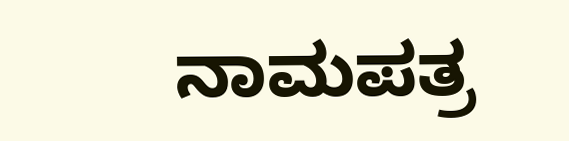ನಾಮಪತ್ರ